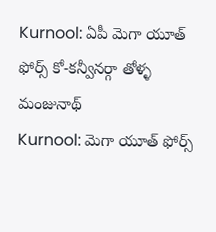Kurnool: ఏపీ మెగా యూత్ ఫోర్స్ కో-కన్వీనర్గా తోళ్ళ మంజునాథ్
Kurnool: మెగా యూత్ ఫోర్స్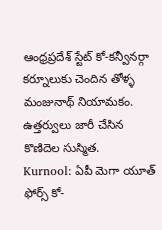ఆంధ్రప్రదేశ్ స్టేట్ కో-కన్వీనర్గా కర్నూలుకు చెందిన తోళ్ళ మంజునాథ్ నియామకం. ఉత్తర్వులు జారీ చేసిన కొణిదెల సుస్మిత.
Kurnool: ఏపీ మెగా యూత్ ఫోర్స్ కో-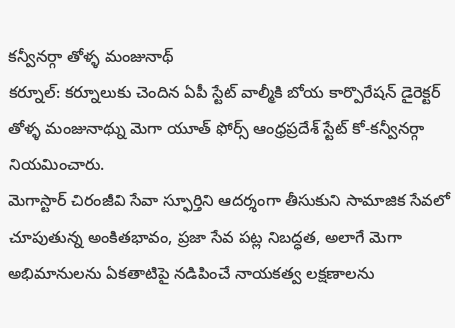కన్వీనర్గా తోళ్ళ మంజునాథ్
కర్నూల్: కర్నూలుకు చెందిన ఏపీ స్టేట్ వాల్మీకి బోయ కార్పొరేషన్ డైరెక్టర్ తోళ్ళ మంజునాథ్ను మెగా యూత్ ఫోర్స్ ఆంధ్రప్రదేశ్ స్టేట్ కో-కన్వీనర్గా నియమించారు.
మెగాస్టార్ చిరంజీవి సేవా స్ఫూర్తిని ఆదర్శంగా తీసుకుని సామాజిక సేవలో చూపుతున్న అంకితభావం, ప్రజా సేవ పట్ల నిబద్ధత, అలాగే మెగా అభిమానులను ఏకతాటిపై నడిపించే నాయకత్వ లక్షణాలను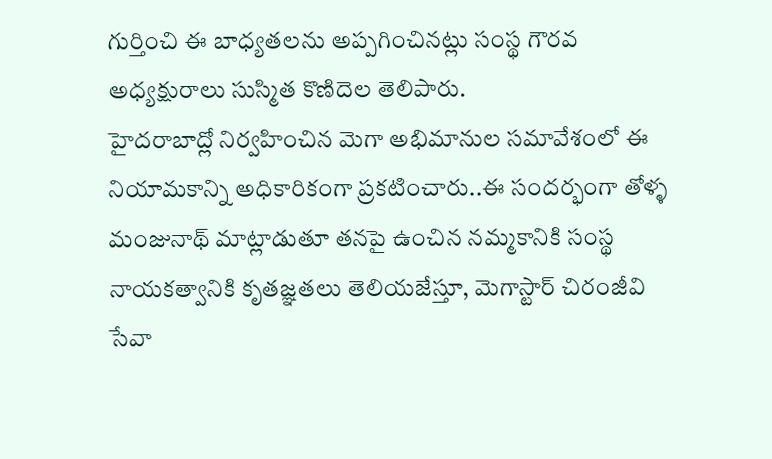గుర్తించి ఈ బాధ్యతలను అప్పగించినట్లు సంస్థ గౌరవ అధ్యక్షురాలు సుస్మిత కొణిదెల తెలిపారు.
హైదరాబాద్లో నిర్వహించిన మెగా అభిమానుల సమావేశంలో ఈ నియామకాన్ని అధికారికంగా ప్రకటించారు..ఈ సందర్భంగా తోళ్ళ మంజునాథ్ మాట్లాడుతూ తనపై ఉంచిన నమ్మకానికి సంస్థ నాయకత్వానికి కృతజ్ఞతలు తెలియజేస్తూ, మెగాస్టార్ చిరంజీవి సేవా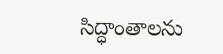సిద్ధాంతాలను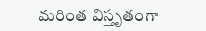మరింత విస్తృతంగా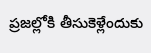ప్రజల్లోకి తీసుకెళ్లేందుకు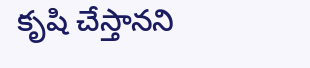కృషి చేస్తానని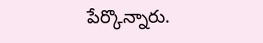పేర్కొన్నారు.